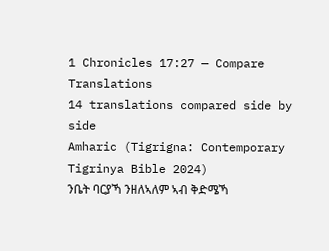1 Chronicles 17:27 — Compare Translations
14 translations compared side by side
Amharic (Tigrigna: Contemporary Tigrinya Bible 2024)
ንቤት ባርያኻ ንዘለኣለም ኣብ ቅድሜኻ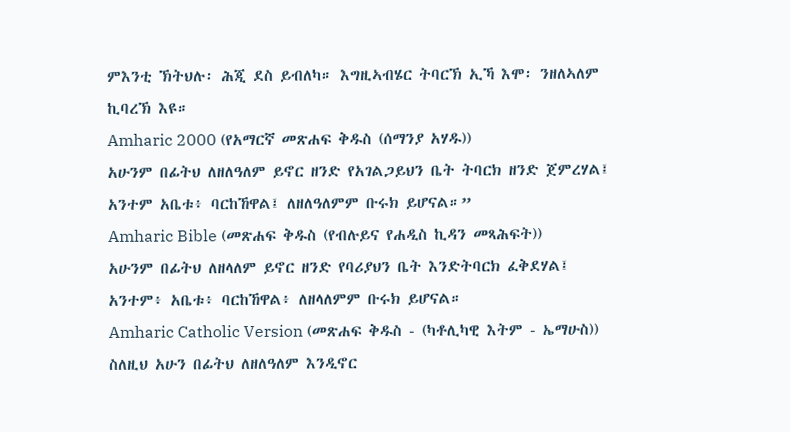ምእንቲ ኽትህሉ፡ ሕጂ ደስ ይብለካ። እግዚኣብሄር ትባርኽ ኢኻ እሞ፡ ንዘለኣለም ኪባረኽ እዩ።
Amharic 2000 (የአማርኛ መጽሐፍ ቅዱስ (ሰማንያ አሃዱ))
አሁንም በፊትህ ለዘለዓለም ይኖር ዘንድ የአገልጋይህን ቤት ትባርክ ዘንድ ጀምረሃል፤ አንተም አቤቱ፥ ባርከኸዋል፤ ለዘለዓለምም ቡሩክ ይሆናል።”
Amharic Bible (መጽሐፍ ቅዱስ (የብሉይና የሐዲስ ኪዳን መጻሕፍት))
አሁንም በፊትህ ለዘላለም ይኖር ዘንድ የባሪያህን ቤት እንድትባርክ ፈቅደሃል፤ አንተም፥ አቤቱ፥ ባርከኸዋል፥ ለዘላለምም ቡሩክ ይሆናል።
Amharic Catholic Version (መጽሐፍ ቅዱስ - (ካቶሊካዊ እትም - ኤማሁስ))
ስለዚህ አሁን በፊትህ ለዘለዓለም እንዲኖር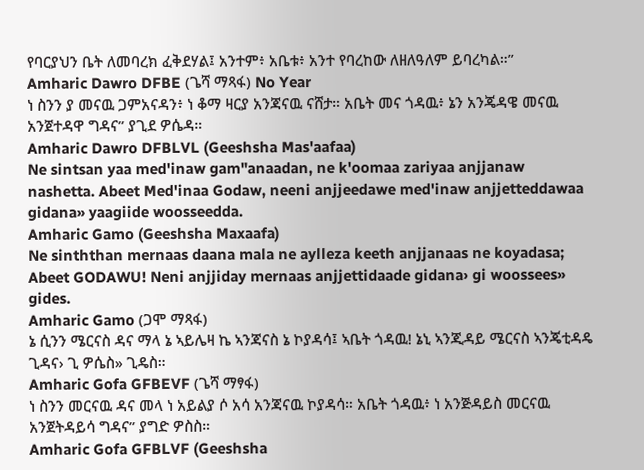የባርያህን ቤት ለመባረክ ፈቅደሃል፤ አንተም፥ አቤቱ፥ አንተ የባረከው ለዘለዓለም ይባረካል።”
Amharic Dawro DFBE (ጌሻ ማጻፋ) No Year
ነ ስንን ያ መናዉ ጋምአናዳን፥ ነ ቆማ ዛርያ አንጃናዉ ናሸታ። አቤት መና ጎዳዉ፥ ኔን አንጄዳዌ መናዉ አንጀተዳዋ ግዳና” ያጊደ ዎሴዳ።
Amharic Dawro DFBLVL (Geeshsha Mas'aafaa)
Ne sintsan yaa med'inaw gam"anaadan, ne k'oomaa zariyaa anjjanaw nashetta. Abeet Med'inaa Godaw, neeni anjjeedawe med'inaw anjjetteddawaa gidana» yaagiide woosseedda.
Amharic Gamo (Geeshsha Maxaafa)
Ne sinththan mernaas daana mala ne aylleza keeth anjjanaas ne koyadasa; Abeet GODAWU! Neni anjjiday mernaas anjjettidaade gidana› gi woossees» gides.
Amharic Gamo (ጋሞ ማጻፋ)
ኔ ሲንን ሜርናስ ዳና ማላ ኔ ኣይሌዛ ኬ ኣንጃናስ ኔ ኮያዳሳ፤ ኣቤት ጎዳዉ! ኔኒ ኣንጂዳይ ሜርናስ ኣንጄቲዳዴ ጊዳና› ጊ ዎሴስ» ጊዴስ።
Amharic Gofa GFBEVF (ጌሻ ማፃፋ)
ነ ስንን መርናዉ ዳና መላ ነ አይልያ ሶ አሳ አንጃናዉ ኮያዳሳ። አቤት ጎዳዉ፥ ነ አንጅዳይስ መርናዉ አንጀትዳይሳ ግዳና” ያግድ ዎስስ።
Amharic Gofa GFBLVF (Geeshsha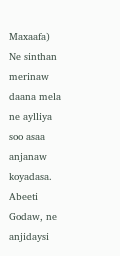Maxaafa)
Ne sinthan merinaw daana mela ne aylliya soo asaa anjanaw koyadasa. Abeeti Godaw, ne anjidaysi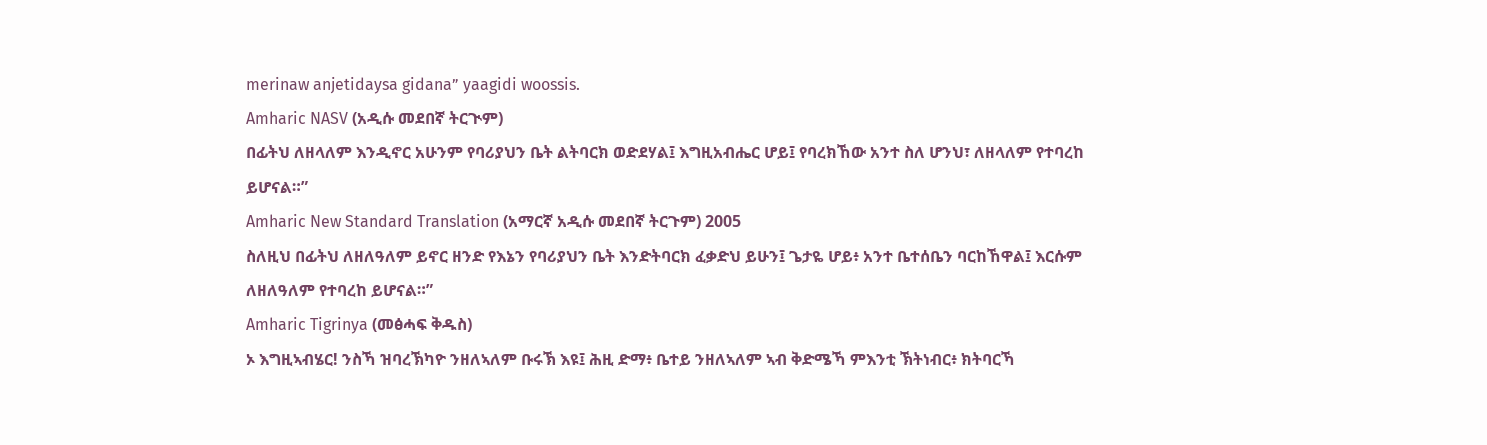merinaw anjetidaysa gidana” yaagidi woossis.
Amharic NASV (አዲሱ መደበኛ ትርጒም)
በፊትህ ለዘላለም እንዲኖር አሁንም የባሪያህን ቤት ልትባርክ ወድደሃል፤ እግዚአብሔር ሆይ፤ የባረክኸው አንተ ስለ ሆንህ፣ ለዘላለም የተባረከ ይሆናል።”
Amharic New Standard Translation (አማርኛ አዲሱ መደበኛ ትርጉም) 2005
ስለዚህ በፊትህ ለዘለዓለም ይኖር ዘንድ የእኔን የባሪያህን ቤት እንድትባርክ ፈቃድህ ይሁን፤ ጌታዬ ሆይ፥ አንተ ቤተሰቤን ባርከኸዋል፤ እርሱም ለዘለዓለም የተባረከ ይሆናል።”
Amharic Tigrinya (መፅሓፍ ቅዱስ)
ኦ እግዚኣብሄር! ንስኻ ዝባረኽካዮ ንዘለኣለም ቡሩኽ እዩ፤ ሕዚ ድማ፥ ቤተይ ንዘለኣለም ኣብ ቅድሜኻ ምእንቲ ኽትነብር፥ ክትባርኻ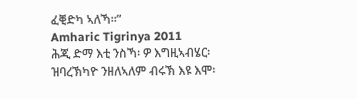ፈቒድካ ኣለኻ።”
Amharic Tigrinya 2011
ሕጂ ድማ እቲ ንስኻ፡ ዎ እግዚኣብሄር፡ ዝባረኽካዮ ንዘለኣለም ብሩኽ እዩ እሞ፡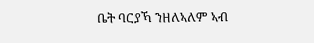ቤት ባርያኻ ንዘለኣለም ኣብ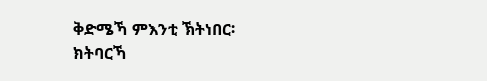ቅድሜኻ ምእንቲ ኽትነበር፡ ክትባርኻ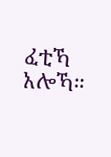ፈቲኻ አሎኻ።